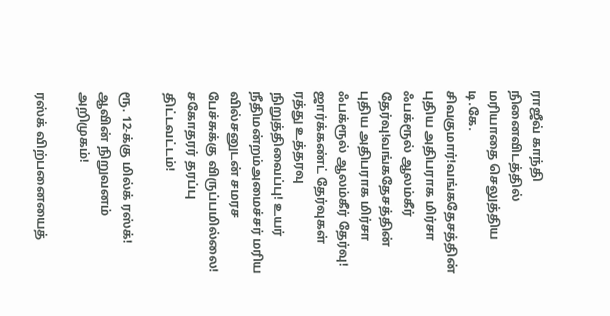ராஜீவ் காந்தி நினைவிடத்தில் மரியாதை செலுத்திய டி.கே. சிவகுமார்!வங்கதேசத்தின் புதிய அதிபராக மிர்சா ஃபக்ரூல் ஆலம்கீர் தேர்வு!வங்கதேசத்தின் புதிய அதிபராக மிர்சா ஃபக்ரூல் ஆலம்கீர் தேர்வு! ஜார்க்கண்ட் தேர்வுகள் ரத்து உத்தரவு நிறுத்திவைப்பு! உயர் நீதிமன்றம்அமைச்சர் மரிய வில்சனுடன் சமரச பேச்சுக்கு விருப்பமில்லை! சகோதரர் தரப்பு திட்டவட்டம்!

ரூ. 12-க்கு மில்க் ரஸ்க்! ஆவின் நிறுவனம் அறிமுகம்!

ரஸ்க் விற்பனையைத்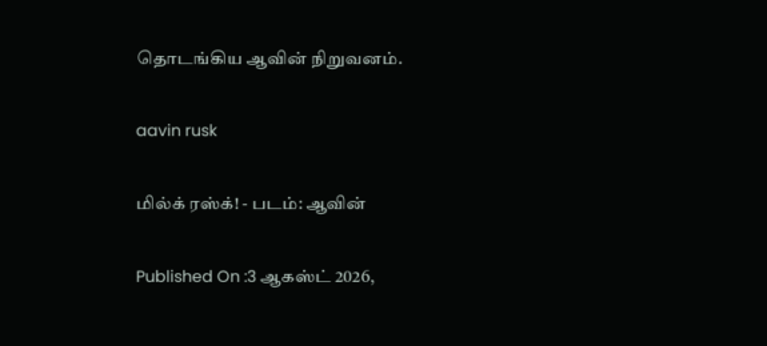தொடங்கிய ஆவின் நிறுவனம்.

aavin rusk

மில்க் ரஸ்க்! - படம்: ஆவின்

Published On :3 ஆகஸ்ட் 2026,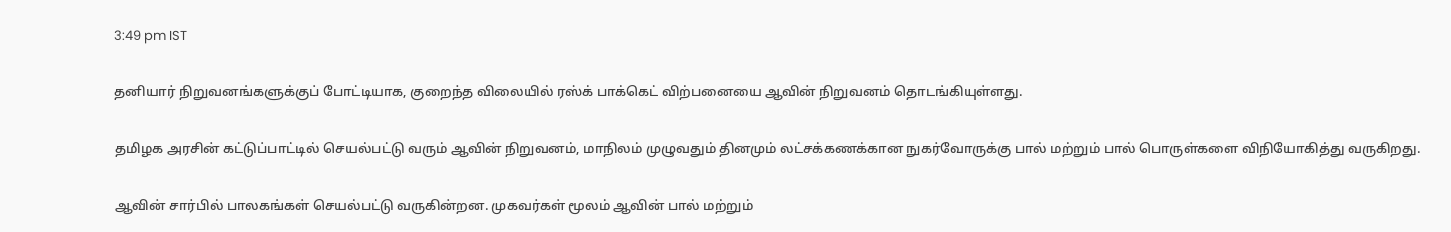3:49 pm IST

தனியார் நிறுவனங்களுக்குப் போட்டியாக, குறைந்த விலையில் ரஸ்க் பாக்கெட் விற்பனையை ஆவின் நிறுவனம் தொடங்கியுள்ளது.

தமிழக அரசின் கட்டுப்பாட்டில் செயல்பட்டு வரும் ஆவின் நிறுவனம், மாநிலம் முழுவதும் தினமும் லட்சக்கணக்கான நுகர்வோருக்கு பால் மற்றும் பால் பொருள்களை விநியோகித்து வருகிறது.

ஆவின் சார்பில் பாலகங்கள் செயல்பட்டு வருகின்றன. முகவர்கள் மூலம் ஆவின் பால் மற்றும்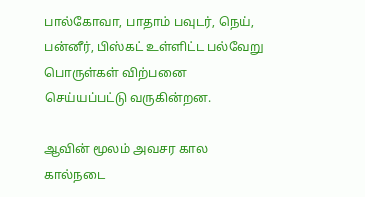பால்கோவா, பாதாம் பவுடர், நெய், பன்னீர், பிஸ்கட் உள்ளிட்ட பல்வேறு பொருள்கள் விற்பனை செய்யப்பட்டு வருகின்றன.

ஆவின் மூலம் அவசர கால கால்நடை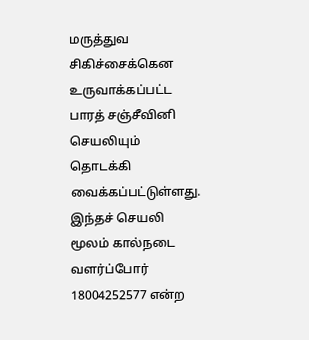மருத்துவ சிகிச்சைக்கென உருவாக்கப்பட்ட பாரத் சஞ்சீவினி செயலியும் தொடக்கி வைக்கப்பட்டுள்ளது. இந்தச் செயலி மூலம் கால்நடை வளர்ப்போர் 18004252577 என்ற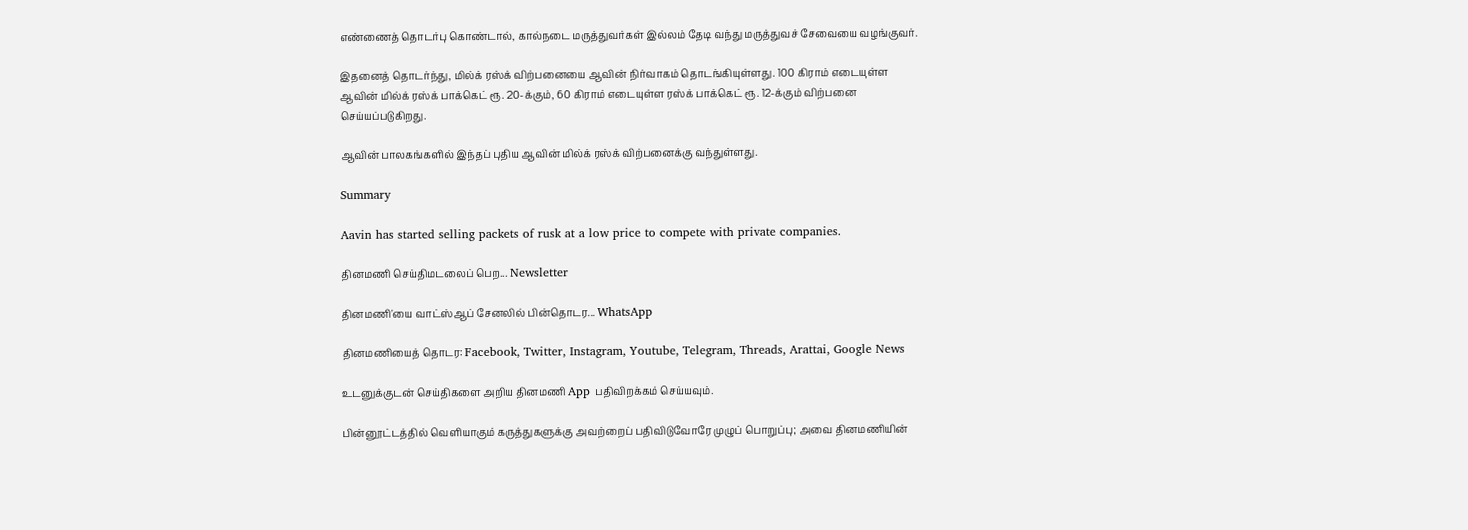எண்ணைத் தொடர்பு கொண்டால், கால்நடை மருத்துவர்கள் இல்லம் தேடி வந்து மருத்துவச் சேவையை வழங்குவர்.

இதனைத் தொடர்ந்து, மில்க் ரஸ்க் விற்பனையை ஆவின் நிர்வாகம் தொடங்கியுள்ளது. 100 கிராம் எடையுள்ள ஆவின் மில்க் ரஸ்க் பாக்கெட் ரூ. 20-க்கும், 60 கிராம் எடையுள்ள ரஸ்க் பாக்கெட் ரூ. 12-க்கும் விற்பனை செய்யப்படுகிறது.

ஆவின் பாலகங்களில் இந்தப் புதிய ஆவின் மில்க் ரஸ்க் விற்பனைக்கு வந்துள்ளது.

Summary

Aavin has started selling packets of rusk at a low price to compete with private companies.

தினமணி செய்திமடலைப் பெற... Newsletter

தினமணி'யை வாட்ஸ்ஆப் சேனலில் பின்தொடர... WhatsApp

தினமணியைத் தொடர: Facebook, Twitter, Instagram, Youtube, Telegram, Threads, Arattai, Google News

உடனுக்குடன் செய்திகளை அறிய தினமணி App பதிவிறக்கம் செய்யவும்.

பின்னூட்டத்தில் வெளியாகும் கருத்துகளுக்கு அவற்றைப் பதிவிடுவோரே முழுப் பொறுப்பு; அவை தினமணியின்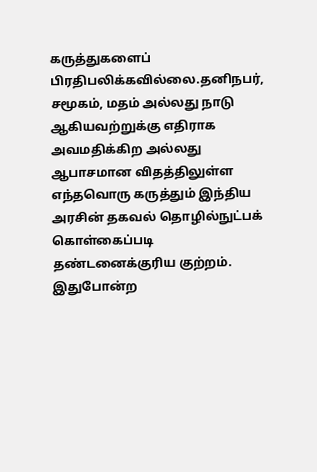கருத்துகளைப் பிரதிபலிக்கவில்லை.தனிநபர், சமூகம், மதம் அல்லது நாடு ஆகியவற்றுக்கு எதிராக அவமதிக்கிற அல்லது ஆபாசமான விதத்திலுள்ள எந்தவொரு கருத்தும் இந்திய அரசின் தகவல் தொழில்நுட்பக் கொள்கைப்படி தண்டனைக்குரிய குற்றம். இதுபோன்ற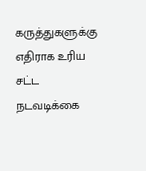கருத்துகளுக்கு எதிராக உரிய சட்ட நடவடிக்கை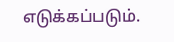எடுக்கப்படும்.